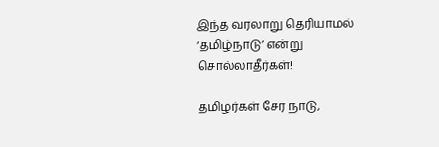இந்த வரலாறு தெரியாமல் ‘தமிழ்நாடு’ என்று சொல்லாதீர்கள்!

தமிழர்கள் சேர நாடு,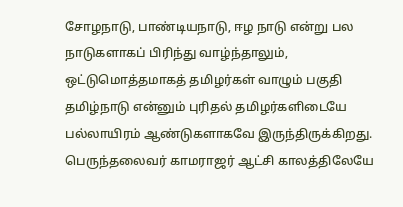சோழநாடு, பாண்டியநாடு, ஈழ நாடு என்று பல நாடுகளாகப் பிரிந்து வாழ்ந்தாலும், ஒட்டுமொத்தமாகத் தமிழர்கள் வாழும் பகுதி தமிழ்நாடு என்னும் புரிதல் தமிழர்களிடையே பல்லாயிரம் ஆண்டுகளாகவே இருந்திருக்கிறது. பெருந்தலைவர் காமராஜர் ஆட்சி காலத்திலேயே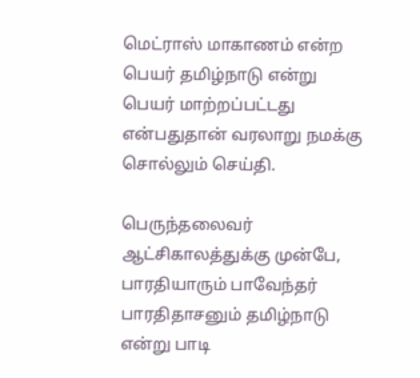மெட்ராஸ் மாகாணம் என்ற பெயர் தமிழ்நாடு என்று பெயர் மாற்றப்பட்டது என்பதுதான் வரலாறு நமக்கு சொல்லும் செய்தி.

பெருந்தலைவர் ஆட்சிகாலத்துக்கு முன்பே, பாரதியாரும் பாவேந்தர் பாரதிதாசனும் தமிழ்நாடு என்று பாடி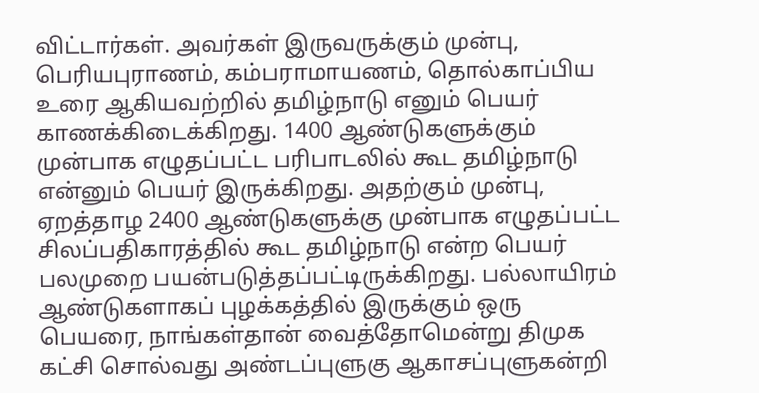விட்டார்கள். அவர்கள் இருவருக்கும் முன்பு, பெரியபுராணம், கம்பராமாயணம், தொல்காப்பிய உரை ஆகியவற்றில் தமிழ்நாடு எனும் பெயர் காணக்கிடைக்கிறது. 1400 ஆண்டுகளுக்கும் முன்பாக எழுதப்பட்ட பரிபாடலில் கூட தமிழ்நாடு என்னும் பெயர் இருக்கிறது. அதற்கும் முன்பு, ஏறத்தாழ 2400 ஆண்டுகளுக்கு முன்பாக எழுதப்பட்ட சிலப்பதிகாரத்தில் கூட தமிழ்நாடு என்ற பெயர் பலமுறை பயன்படுத்தப்பட்டிருக்கிறது. பல்லாயிரம் ஆண்டுகளாகப் புழக்கத்தில் இருக்கும் ஒரு பெயரை, நாங்கள்தான் வைத்தோமென்று திமுக கட்சி சொல்வது அண்டப்புளுகு ஆகாசப்புளுகன்றி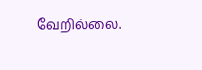வேறில்லை.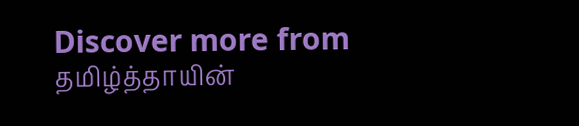Discover more from தமிழ்த்தாயின்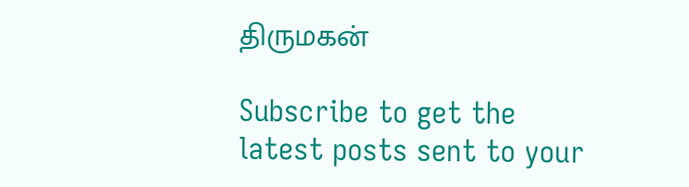திருமகன்

Subscribe to get the latest posts sent to your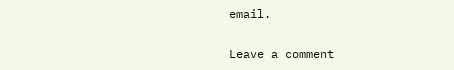email.

Leave a comment